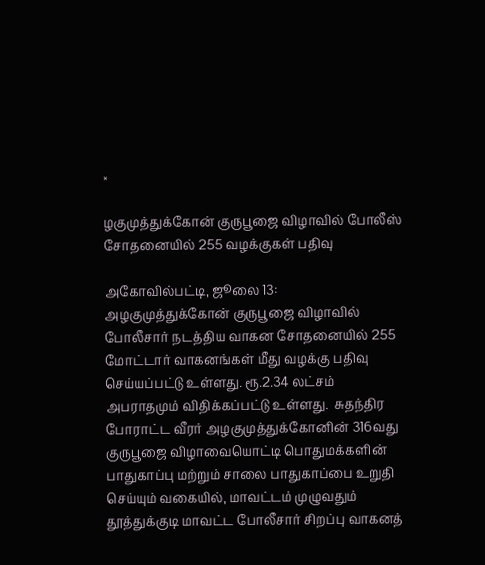×

ழகுமுத்துக்கோன் குருபூஜை விழாவில் போலீஸ் சோதனையில் 255 வழக்குகள் பதிவு

அகோவில்பட்டி, ஜூலை 13: அழகுமுத்துக்கோன் குருபூஜை விழாவில் போலீசார் நடத்திய வாகன சோதனையில் 255 மோட்டார் வாகனங்கள் மீது வழக்கு பதிவு செய்யப்பட்டு உள்ளது. ரூ.2.34 லட்சம் அபராதமும் விதிக்கப்பட்டு உள்ளது.  சுதந்திர போராட்ட வீரர் அழகுமுத்துக்கோனின் 316வது குருபூஜை விழாவையொட்டி பொதுமக்களின் பாதுகாப்பு மற்றும் சாலை பாதுகாப்பை உறுதி செய்யும் வகையில், மாவட்டம் முழுவதும் தூத்துக்குடி மாவட்ட போலீசார் சிறப்பு வாகனத்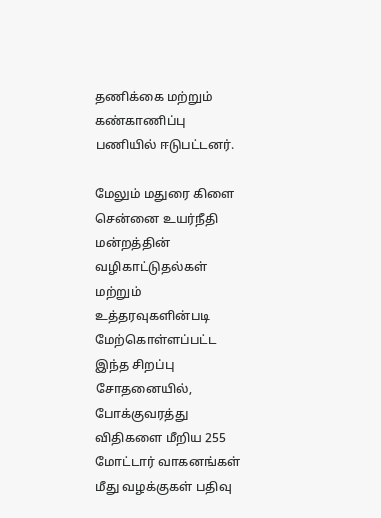தணிக்கை மற்றும் கண்காணிப்பு பணியில் ஈடுபட்டனர்.

மேலும் மதுரை கிளை சென்னை உயர்நீதி மன்றத்தின் வழிகாட்டுதல்கள் மற்றும் உத்தரவுகளின்படி மேற்கொள்ளப்பட்ட இந்த சிறப்பு சோதனையில், போக்குவரத்து விதிகளை மீறிய 255 மோட்டார் வாகனங்கள் மீது வழக்குகள் பதிவு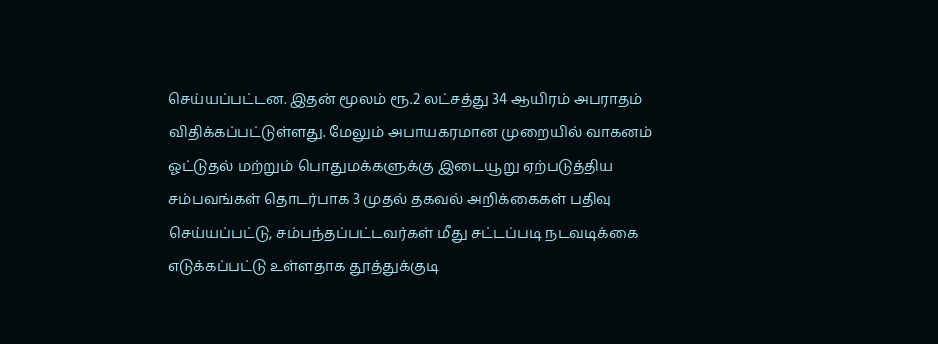செய்யப்பட்டன. இதன் மூலம் ரூ.2 லட்சத்து 34 ஆயிரம் அபராதம் விதிக்கப்பட்டுள்ளது. மேலும் அபாயகரமான முறையில் வாகனம் ஓட்டுதல் மற்றும் பொதுமக்களுக்கு இடையூறு ஏற்படுத்திய சம்பவங்கள் தொடர்பாக 3 முதல் தகவல் அறிக்கைகள் பதிவு செய்யப்பட்டு, சம்பந்தப்பட்டவர்கள் மீது சட்டப்படி நடவடிக்கை எடுக்கப்பட்டு உள்ளதாக தூத்துக்குடி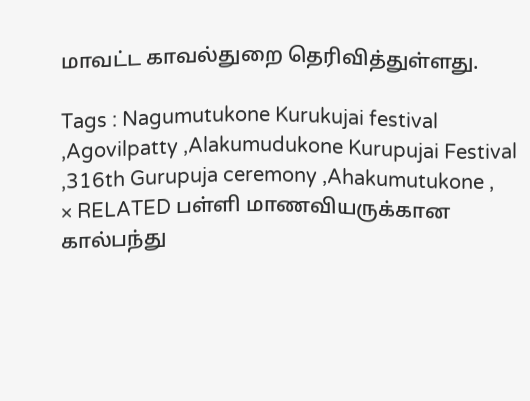மாவட்ட காவல்துறை தெரிவித்துள்ளது.

Tags : Nagumutukone Kurukujai festival ,Agovilpatty ,Alakumudukone Kurupujai Festival ,316th Gurupuja ceremony ,Ahakumutukone ,
× RELATED பள்ளி மாணவியருக்கான கால்பந்து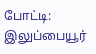போட்டி: இலுப்பையூர்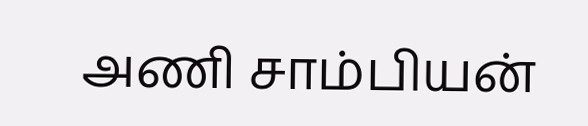அணி சாம்பியன்